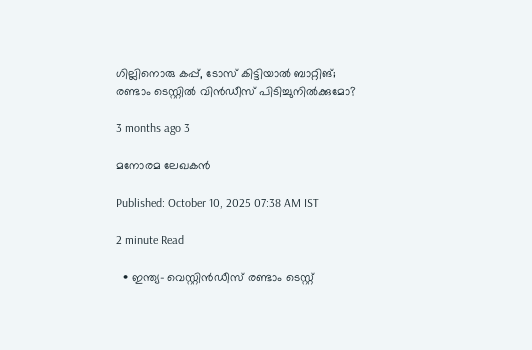ഗില്ലിനൊരു കപ്പ്, ടോസ് കിട്ടിയാൽ ബാറ്റിങ്; രണ്ടാം ടെസ്റ്റിൽ വിൻഡീസ് പിടിച്ചുനിൽ‌ക്കുമോ?

3 months ago 3

മനോരമ ലേഖകൻ

Published: October 10, 2025 07:38 AM IST

2 minute Read

  • ഇന്ത്യ– വെസ്റ്റിൻഡീസ് രണ്ടാം ടെസ്റ്റ്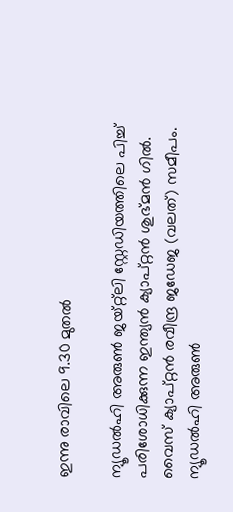ഇന്നു രാവിലെ 9.30 മുതൽ

ന്യൂഡൽഹി അരുൺ ജയ്റ്റ്‌ലി സ്റ്റേഡിയത്തിലെ പിച്ച് പരിശോധിക്കുന്ന ഇന്ത്യൻ ക്യാപ്റ്റൻ ശുഭ്മൻ ഗിൽ. വൈസ് ക്യാപ്റ്റൻ രവീന്ദ്ര ജഡേജ (വലത്) സമീപം.
ന്യൂഡൽഹി അരുൺ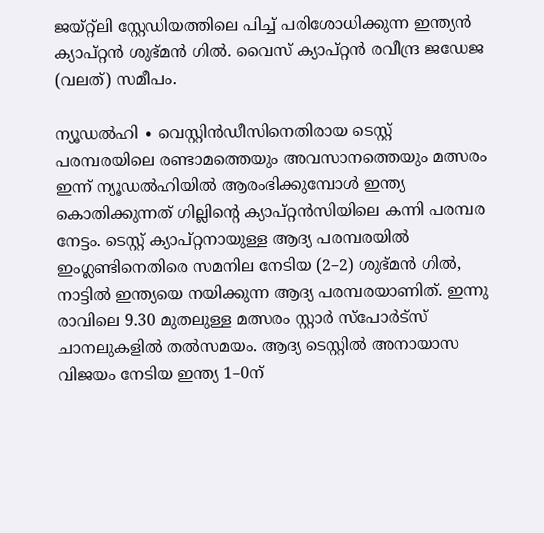ജയ്റ്റ്‌ലി സ്റ്റേഡിയത്തിലെ പിച്ച് പരിശോധിക്കുന്ന ഇന്ത്യൻ ക്യാപ്റ്റൻ ശുഭ്മൻ ഗിൽ. വൈസ് ക്യാപ്റ്റൻ രവീന്ദ്ര ജഡേജ (വലത്) സമീപം.

ന്യൂഡൽഹി ∙ വെസ്റ്റിൻഡീസിനെതിരായ ടെസ്റ്റ് പരമ്പരയിലെ രണ്ടാമത്തെയും അവസാനത്തെയും മത്സരം ഇന്ന് ന്യൂഡൽഹിയിൽ ആരംഭിക്കുമ്പോൾ ഇന്ത്യ കൊതിക്കുന്നത് ഗില്ലിന്റെ ക്യാപ്റ്റൻസിയിലെ കന്നി പരമ്പര നേട്ടം. ടെസ്റ്റ് ക്യാപ്റ്റനായുള്ള ആദ്യ പരമ്പരയിൽ ഇംഗ്ലണ്ടിനെതിരെ സമനില നേടിയ (2–2) ശുഭ്മൻ ഗിൽ, നാട്ടിൽ ഇന്ത്യയെ നയിക്കുന്ന ആദ്യ പരമ്പരയാണിത്. ഇന്നു രാവിലെ 9.30 മുതലുള്ള മത്സരം സ്റ്റാർ സ്പോർട്സ് ചാനലുകളിൽ തൽസമയം. ആദ്യ ടെസ്റ്റിൽ അനായാസ വിജയം നേടിയ ഇന്ത്യ 1–0ന്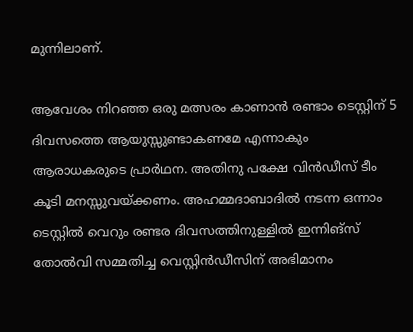മുന്നിലാണ്.

ആവേശം നിറഞ്ഞ ഒരു മത്സരം കാണാൻ രണ്ടാം ടെസ്റ്റിന് 5 ദിവസത്തെ ആയുസ്സുണ്ടാകണമേ എന്നാകും ആരാധകരുടെ പ്രാർഥന. അതിനു പക്ഷേ വിൻഡ‍ീസ് ടീം കൂടി മനസ്സുവയ്ക്കണം. അഹമ്മദാബാദിൽ നടന്ന ഒന്നാം ടെസ്റ്റിൽ വെറും രണ്ടര ദിവസത്തിനുള്ളിൽ ഇന്നിങ്സ് തോൽവി സമ്മതിച്ച വെസ്റ്റിൻഡീസിന് അഭിമാനം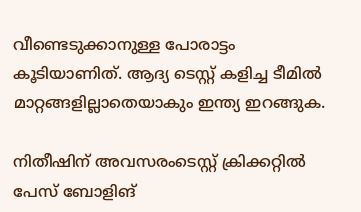വീണ്ടെടുക്കാനുള്ള പോരാട്ടം കൂടിയാണിത്. ആദ്യ ടെസ്റ്റ് കളിച്ച ടീമിൽ മാറ്റങ്ങളില്ലാതെയാകും ഇന്ത്യ ഇറങ്ങുക.

നിതീഷിന് അവസരംടെസ്റ്റ് ക്രിക്കറ്റിൽ പേസ് ബോളിങ്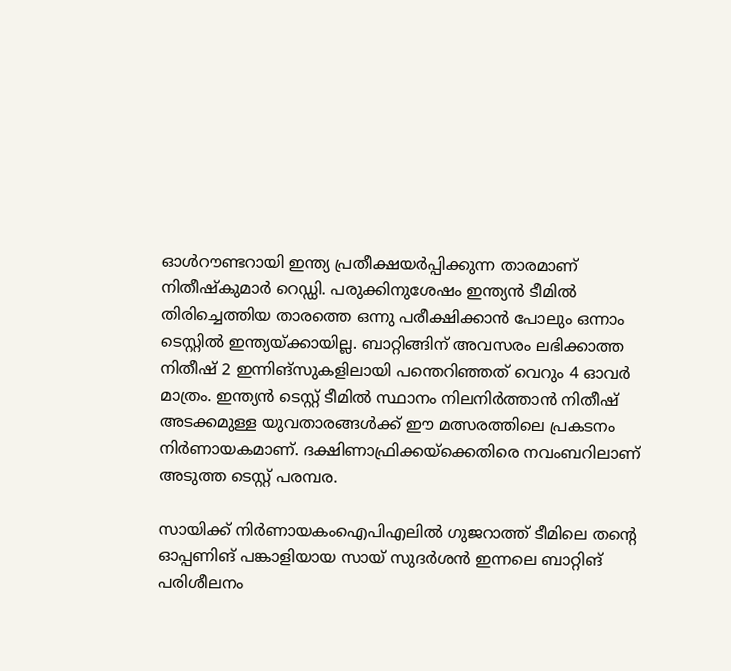ഓൾറൗണ്ടറായി ഇന്ത്യ പ്രതീക്ഷയർപ്പിക്കുന്ന താരമാണ് നിതീഷ്കുമാർ റെഡ്ഡി. പരുക്കിനുശേഷം ഇന്ത്യൻ ടീമിൽ തിരിച്ചെത്തിയ താരത്തെ ഒന്നു പരീക്ഷിക്കാൻ പോലും ഒന്നാം ടെസ്റ്റിൽ ഇന്ത്യയ്ക്കായില്ല. ബാറ്റിങ്ങിന് അവസരം ലഭിക്കാത്ത നിതീഷ് 2 ഇന്നിങ്സുകളിലായി പന്തെറിഞ്ഞത് വെറും 4 ഓവർ മാത്രം. ഇന്ത്യൻ ടെസ്റ്റ് ടീമിൽ സ്ഥാനം നിലനിർത്താൻ നിതീഷ് അടക്കമുള്ള യുവതാരങ്ങൾക്ക് ഈ മത്സരത്തിലെ പ്രകടനം നിർണായകമാണ്. ദക്ഷിണാഫ്രിക്കയ്ക്കെതിരെ നവംബറിലാണ് അടുത്ത ടെസ്റ്റ് പരമ്പര.

സായിക്ക് നിർണായകംഐപിഎലിൽ ഗുജറാത്ത് ടീമിലെ തന്റെ ഓപ്പണിങ് പങ്കാളിയായ സായ് സുദർശൻ ഇന്നലെ ബാറ്റിങ് പരിശീലനം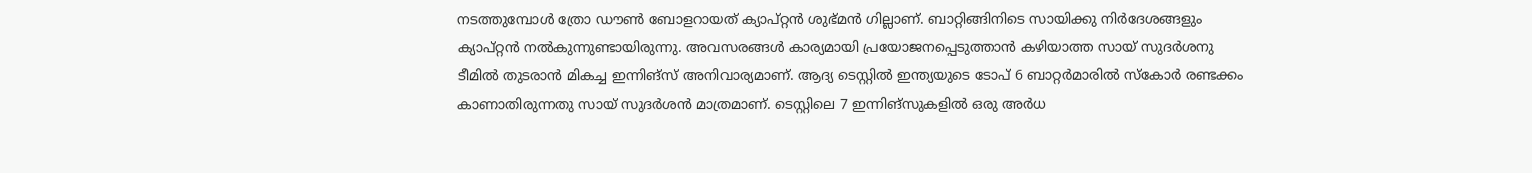നടത്തുമ്പോൾ ത്രോ ഡൗൺ ബോളറായത് ക്യാപ്റ്റൻ ശുഭ്മൻ ഗില്ലാണ്. ബാറ്റിങ്ങിനിടെ സായിക്കു നിർദേശങ്ങളും ക്യാപ്റ്റൻ നൽകുന്നുണ്ടായിരുന്നു. അവസരങ്ങൾ കാര്യമായി പ്രയോജനപ്പെടുത്താൻ കഴിയാത്ത സായ് സുദർശനു ടീമിൽ തുടരാൻ മികച്ച ഇന്നിങ്സ് അനിവാര്യമാണ്. ആദ്യ ടെസ്റ്റിൽ ഇന്ത്യയുടെ ടോപ് 6 ബാറ്റർമാരിൽ സ്കോർ രണ്ടക്കം കാണാതിരുന്നതു സായ് സുദർശൻ മാത്രമാണ്. ടെസ്റ്റിലെ 7 ഇന്നിങ്സുകളിൽ ഒരു അർധ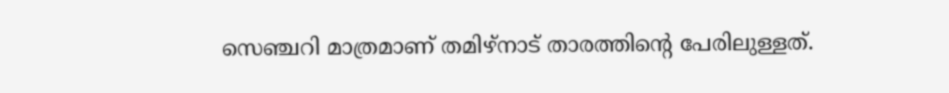സെഞ്ചറി മാത്രമാണ് തമിഴ്നാട് താരത്തിന്റെ പേരിലുള്ളത്.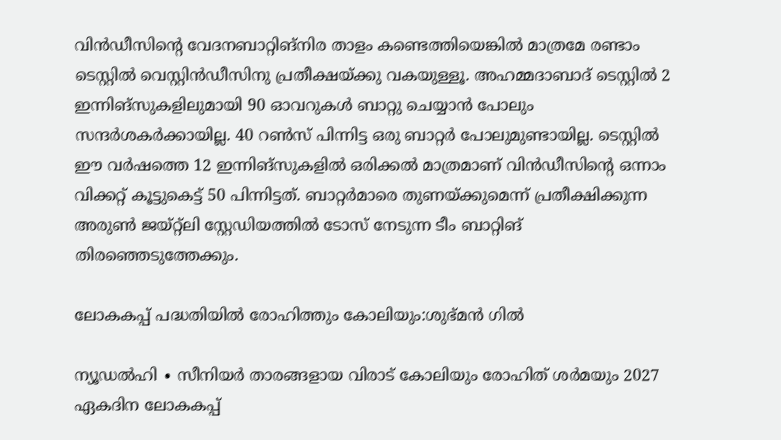വിൻഡീസിന്റെ വേദനബാറ്റിങ്നിര താളം കണ്ടെത്തിയെങ്കിൽ മാത്രമേ രണ്ടാം ടെസ്റ്റിൽ വെസ്റ്റിൻഡീസിനു പ്രതീക്ഷയ്ക്കു വകയുള്ളൂ. അഹമ്മദാബാദ് ടെസ്റ്റിൽ 2 ഇന്നിങ്സുകളിലുമായി 90 ഓവറുകൾ ബാറ്റു ചെയ്യാൻ പോലും സന്ദർശകർക്കായില്ല. 40 റൺസ് പിന്നിട്ട ഒരു ബാറ്റർ പോലുമുണ്ടായില്ല. ടെസ്റ്റിൽ ഈ വർഷത്തെ 12 ഇന്നിങ്സുകളിൽ ഒരിക്കൽ മാത്രമാണ് വിൻഡീസിന്റെ ഒന്നാം വിക്കറ്റ് കൂട്ടുകെട്ട് 50 പിന്നിട്ടത്. ബാറ്റർമാരെ തുണയ്ക്കുമെന്ന് പ്രതീക്ഷിക്കുന്ന അരുൺ ജയ്റ്റ്‍ലി സ്റ്റേഡിയത്തിൽ ടോസ് നേടുന്ന ടീം ബാറ്റിങ് തിര‍ഞ്ഞെടുത്തേക്കും.

ലോകകപ്പ് പദ്ധതിയിൽ രോഹിത്തും കോലിയും:ശുഭ്മൻ ഗിൽ

ന്യൂഡൽഹി ∙ സീനിയർ താരങ്ങളായ വിരാട് കോലിയും രോഹിത് ശർമയും 2027 ഏകദിന ലോകകപ്പ്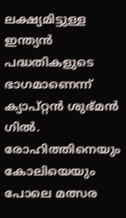ലക്ഷ്യമിട്ടുള്ള ഇന്ത്യൻ പദ്ധതികളുടെ ഭാഗമാണെന്ന് ക്യാപ്റ്റൻ ശുഭ്മൻ ഗിൽ. രോഹിത്തിനെയും കോലിയെയും പോലെ മത്സര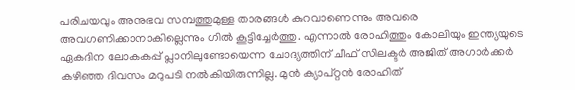പരിചയവും അനുഭവ സമ്പത്തുമുള്ള താരങ്ങൾ കുറവാണെന്നും അവരെ അവഗണിക്കാനാകില്ലെന്നും ഗിൽ കൂട്ടിച്ചേർത്തു. എന്നാൽ രോഹിത്തും കോലിയും ഇന്ത്യയുടെ ഏകദിന ലോകകപ്പ് പ്ലാനിലുണ്ടോയെന്ന ചോദ്യത്തിന് ചീഫ് സിലക്ടർ അജിത് അഗാർക്കർ കഴിഞ്ഞ ദിവസം മറുപടി നൽകിയിരുന്നില്ല. മുൻ ക്യാപ്റ്റൻ രോഹിത്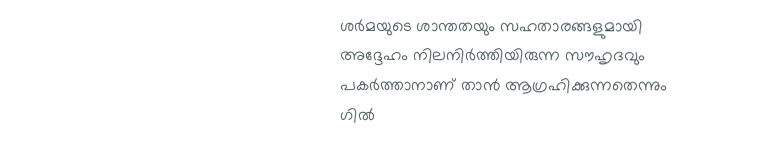ശർമയുടെ ശാന്തതയും സഹതാരങ്ങളുമായി അദ്ദേഹം നിലനിർത്തിയിരുന്ന സൗഹൃദവും പകർത്താനാണ് താൻ ആഗ്രഹിക്കുന്നതെന്നും  ഗിൽ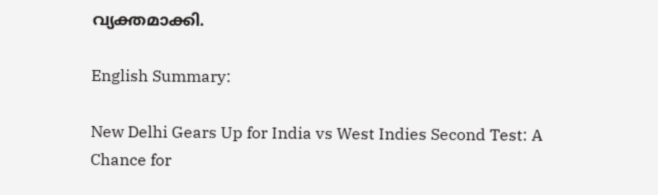വ്യക്തമാക്കി.

English Summary:

New Delhi Gears Up for India vs West Indies Second Test: A Chance for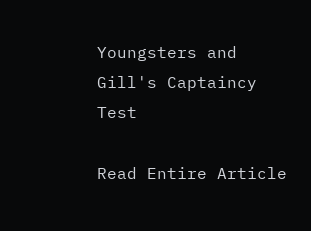Youngsters and Gill's Captaincy Test

Read Entire Article